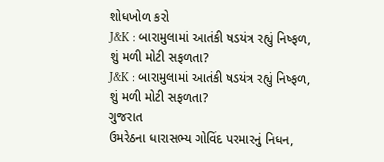શોધખોળ કરો
J&K : બારામુલામાં આતંકી ષડયંત્ર રહ્યું નિષ્ફળ, શું મળી મોટી સફળતા?
J&K : બારામુલામાં આતંકી ષડયંત્ર રહ્યું નિષ્ફળ, શું મળી મોટી સફળતા?
ગુજરાત
ઉમરેઠના ધારાસભ્ય ગોવિંદ પરમારનું નિધન,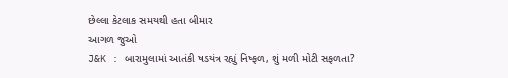છેલ્લા કેટલાક સમયથી હતા બીમાર
આગળ જુઓ
J&K : બારામુલામાં આતંકી ષડયંત્ર રહ્યું નિષ્ફળ, શું મળી મોટી સફળતા?